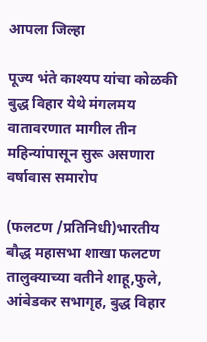आपला जिल्हा

पूज्य भंते काश्यप यांचा कोळकी बुद्ध विहार येथे मंगलमय वातावरणात मागील तीन महिन्यांपासून सुरू असणारा वर्षावास समारोप

(फलटण /प्रतिनिधी)भारतीय बौद्ध महासभा शाखा फलटण तालुक्याच्या वतीने शाहू,फुले, आंबेडकर सभागृह, बुद्ध विहार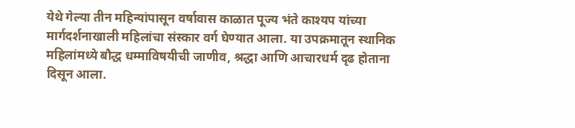येथे गेल्या तीन महिन्यांपासून वर्षावास काळात पूज्य भंते काश्यप यांच्या मार्गदर्शनाखाली महिलांचा संस्कार वर्ग घेण्यात आला. या उपक्रमातून स्थानिक महिलांमध्ये बौद्ध धम्माविषयीची जाणीव, श्रद्धा आणि आचारधर्म दृढ होताना दिसून आला.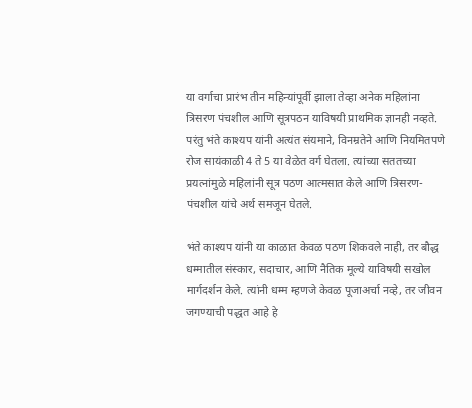या वर्गाचा प्रारंभ तीन महिन्यांपूर्वी झाला तेव्हा अनेक महिलांना त्रिसरण पंचशील आणि सूत्रपठन याविषयी प्राथमिक ज्ञानही नव्हते. परंतु भंते काश्यप यांनी अत्यंत संयमाने, विनम्रतेने आणि नियमितपणे रोज सायंकाळी 4 ते 5 या वेळेत वर्ग घेतला. त्यांच्या सततच्या प्रयत्नांमुळे महिलांनी सूत्र पठण आत्मसात केले आणि त्रिसरण-पंचशील यांचे अर्थ समजून घेतले.

भंते काश्यप यांनी या काळात केवळ पठण शिकवले नाही, तर बौद्ध धम्मातील संस्कार, सदाचार, आणि नैतिक मूल्ये याविषयी सखोल मार्गदर्शन केले. त्यांनी धम्म म्हणजे केवळ पूजाअर्चा नव्हे, तर जीवन जगण्याची पद्धत आहे हे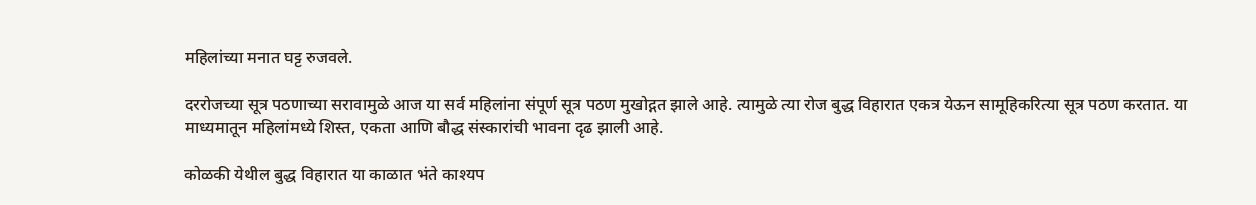महिलांच्या मनात घट्ट रुजवले.

दररोजच्या सूत्र पठणाच्या सरावामुळे आज या सर्व महिलांना संपूर्ण सूत्र पठण मुखोद्गत झाले आहे. त्यामुळे त्या रोज बुद्ध विहारात एकत्र येऊन सामूहिकरित्या सूत्र पठण करतात. या माध्यमातून महिलांमध्ये शिस्त, एकता आणि बौद्ध संस्कारांची भावना दृढ झाली आहे.

कोळकी येथील बुद्ध विहारात या काळात भंते काश्यप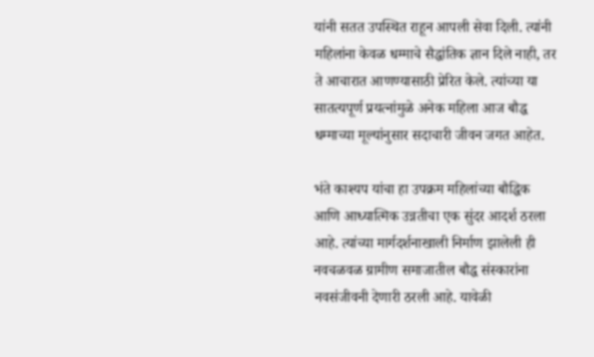यांनी सतत उपस्थित राहून आपली सेवा दिली. त्यांनी महिलांना केवळ धम्माचे सैद्धांतिक ज्ञान दिले नाही, तर ते आचारात आणण्यासाठी प्रेरित केले. त्यांच्या या सातत्यपूर्ण प्रयत्नांमुळे अनेक महिला आज बौद्ध धम्माच्या मूल्यांनुसार सदाचारी जीवन जगत आहेत.

भंते काश्यप यांचा हा उपक्रम महिलांच्या बौद्धिक आणि आध्यात्मिक उन्नतीचा एक सुंदर आदर्श ठरला आहे. त्यांच्या मार्गदर्शनाखाली निर्माण झालेली ही नवचळवळ ग्रामीण समाजातील बौद्ध संस्कारांना नवसंजीवनी देणारी ठरली आहे. यावेळी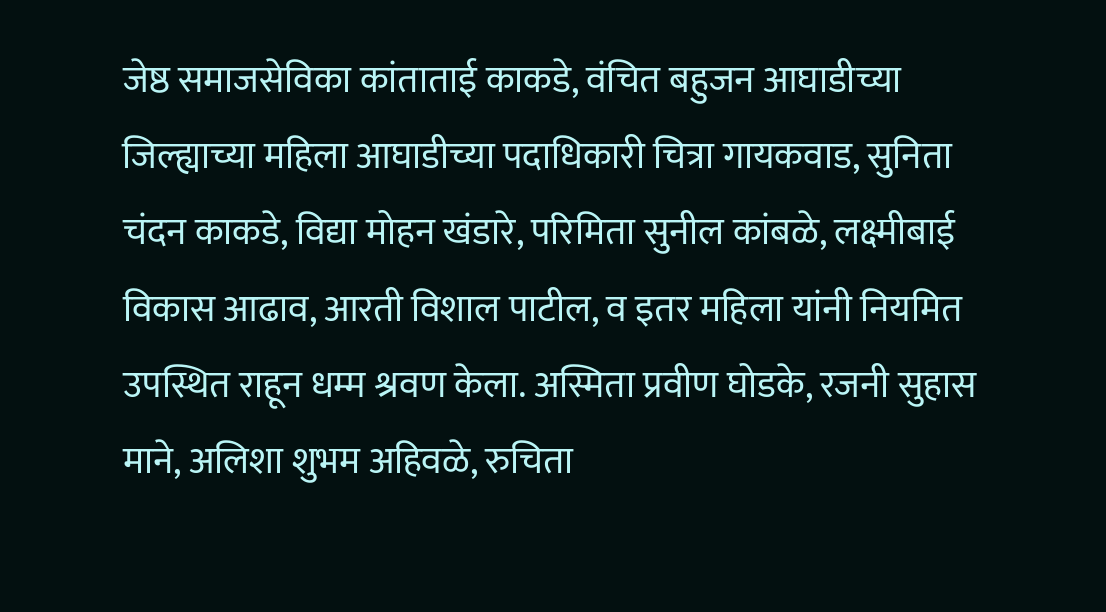जेष्ठ समाजसेविका कांताताई काकडे, वंचित बहुजन आघाडीच्या जिल्ह्याच्या महिला आघाडीच्या पदाधिकारी चित्रा गायकवाड, सुनिता चंदन काकडे, विद्या मोहन खंडारे, परिमिता सुनील कांबळे, लक्ष्मीबाई विकास आढाव, आरती विशाल पाटील, व इतर महिला यांनी नियमित उपस्थित राहून धम्म श्रवण केला. अस्मिता प्रवीण घोडके, रजनी सुहास माने, अलिशा शुभम अहिवळे, रुचिता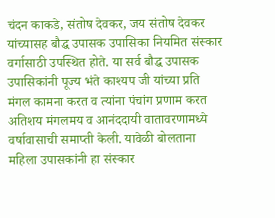चंदन काकडे, संतोष देवकर, जय संतोष देवकर यांच्यासह बौद्ध उपासक उपासिका नियमित संस्कार वर्गासाठी उपस्थित होते. या सर्व बौद्ध उपासक उपासिकांनी पूज्य भंते काश्यप जी यांच्या प्रति मंगल कामना करत व त्यांना पंचांग प्रणाम करत अतिशय मंगलमय व आनंददायी वातावरणामध्ये वर्षावासाची समाप्ती केली. यावेळी बोलताना महिला उपासकांनी हा संस्कार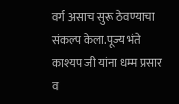वर्ग असाच सुरू ठेवण्याचा संकल्प केला.पूज्य भंते काश्यप जी यांना धम्म प्रसार व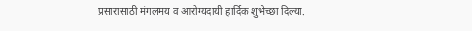प्रसारासाठी मंगलमय व आरोग्यदायी हार्दिक शुभेच्छा दिल्या.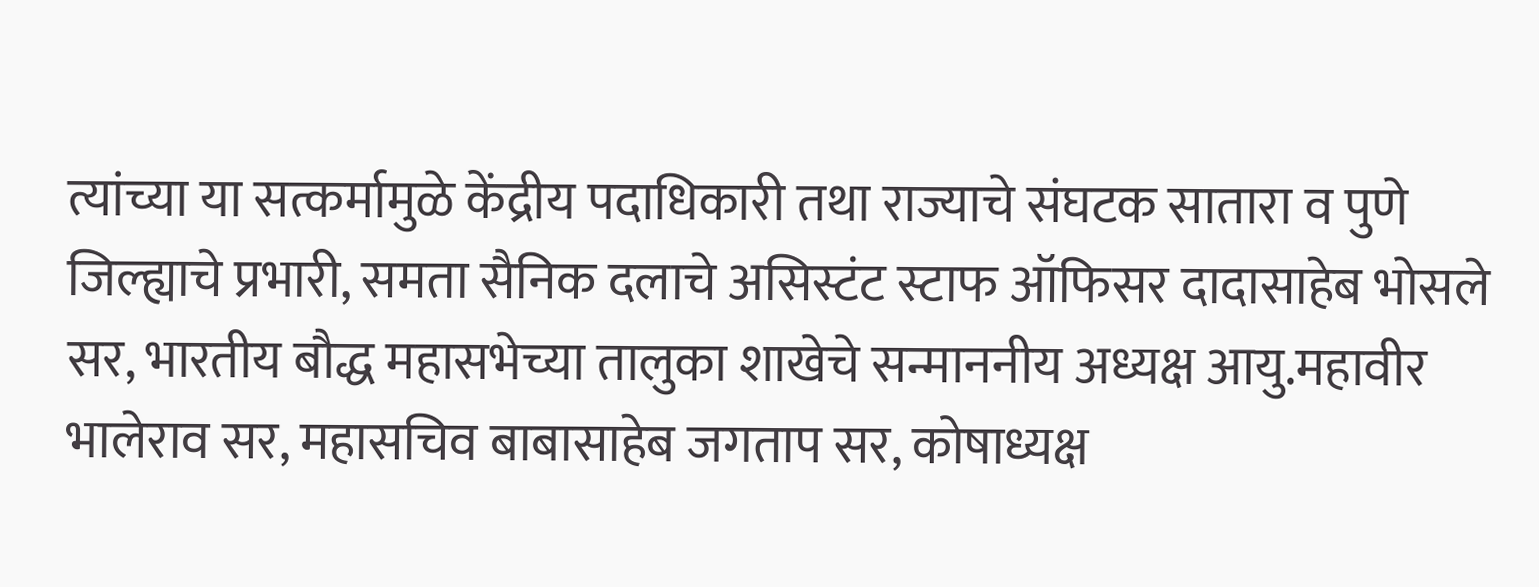त्यांच्या या सत्कर्मामुळे केंद्रीय पदाधिकारी तथा राज्याचे संघटक सातारा व पुणे जिल्ह्याचे प्रभारी, समता सैनिक दलाचे असिस्टंट स्टाफ ऑफिसर दादासाहेब भोसले सर, भारतीय बौद्ध महासभेच्या तालुका शाखेचे सन्माननीय अध्यक्ष आयु.महावीर भालेराव सर, महासचिव बाबासाहेब जगताप सर, कोषाध्यक्ष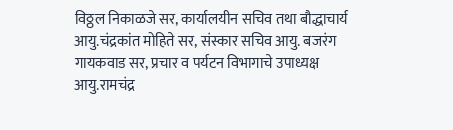विठ्ठल निकाळजे सर, कार्यालयीन सचिव तथा बौद्धाचार्य आयु.चंद्रकांत मोहिते सर, संस्कार सचिव आयु. बजरंग गायकवाड सर, प्रचार व पर्यटन विभागाचे उपाध्यक्ष आयु.रामचंद्र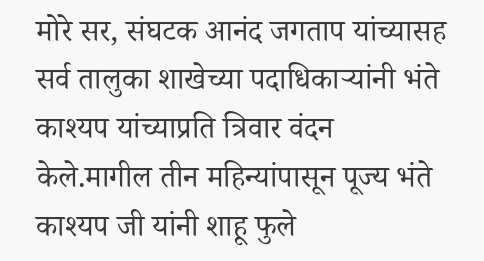मोरे सर, संघटक आनंद जगताप यांच्यासह सर्व तालुका शाखेच्या पदाधिकाऱ्यांनी भंते काश्यप यांच्याप्रति त्रिवार वंदन केले.मागील तीन महिन्यांपासून पूज्य भंते काश्यप जी यांनी शाहू फुले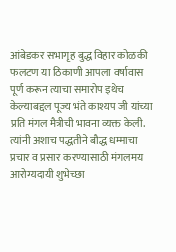आंबेडकर सभागृह बुद्ध विहार कोळकी फलटण या ठिकाणी आपला वर्षावास पूर्ण करून त्याचा समारोप इथेच केल्याबद्दल पूज्य भंते काश्यप जी यांच्या प्रति मंगल मैत्रीची भावना व्यक्त केली. त्यांनी अशाच पद्धतीने बौद्ध धम्माचा प्रचार व प्रसार करण्यासाठी मंगलमय आरोग्यदायी शुभेच्छा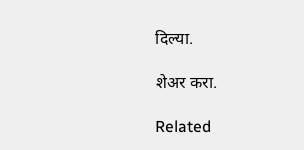दिल्या.

शेअर करा.

Related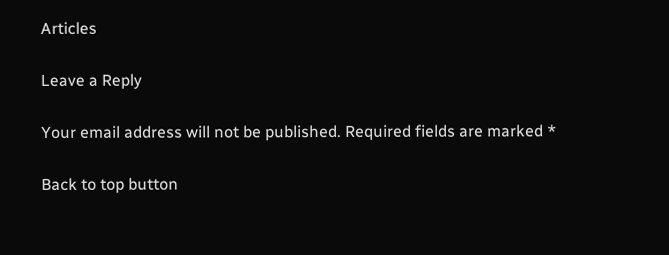Articles

Leave a Reply

Your email address will not be published. Required fields are marked *

Back to top button